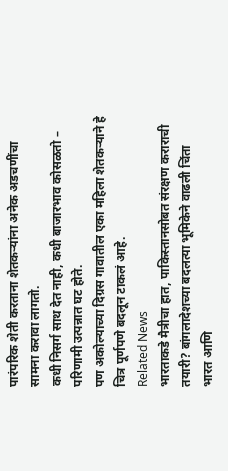पारंपरिक शेती करताना शेतकऱ्यांना अनेक अडचणींचा सामना करावा लागतो.
कधी निसर्ग साथ देत नाही, कधी बाजारभाव कोसळतो – परिणामी उत्पन्नात घट होते.
पण अकोल्याच्या दिग्रस गावातील एका महिला शेतकऱ्याने हे चित्र पूर्णपणे बदलून टाकलं आहे.
Related News
भारताकडे मैत्रीचा हात, पाकिस्तानसोबत संरक्षण कराराची तयारी? बांगलादेशच्या बदलत्या भूमिकेने वाढली चिंता
भारत आणि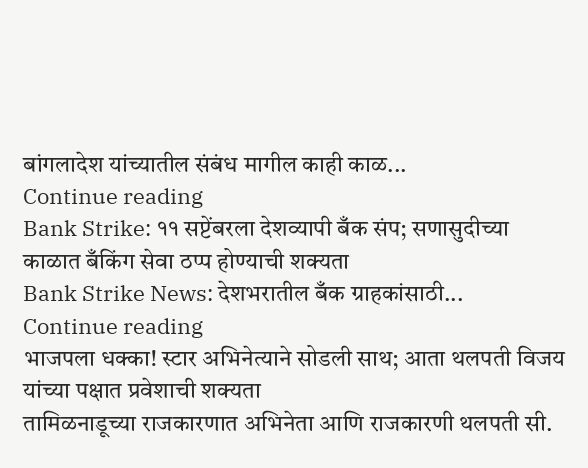बांगलादेश यांच्यातील संबंध मागील काही काळ...
Continue reading
Bank Strike: ११ सप्टेंबरला देशव्यापी बँक संप; सणासुदीच्या काळात बँकिंग सेवा ठप्प होण्याची शक्यता
Bank Strike News: देशभरातील बँक ग्राहकांसाठी...
Continue reading
भाजपला धक्का! स्टार अभिनेत्याने सोडली साथ; आता थलपती विजय यांच्या पक्षात प्रवेशाची शक्यता
तामिळनाडूच्या राजकारणात अभिनेता आणि राजकारणी थलपती सी.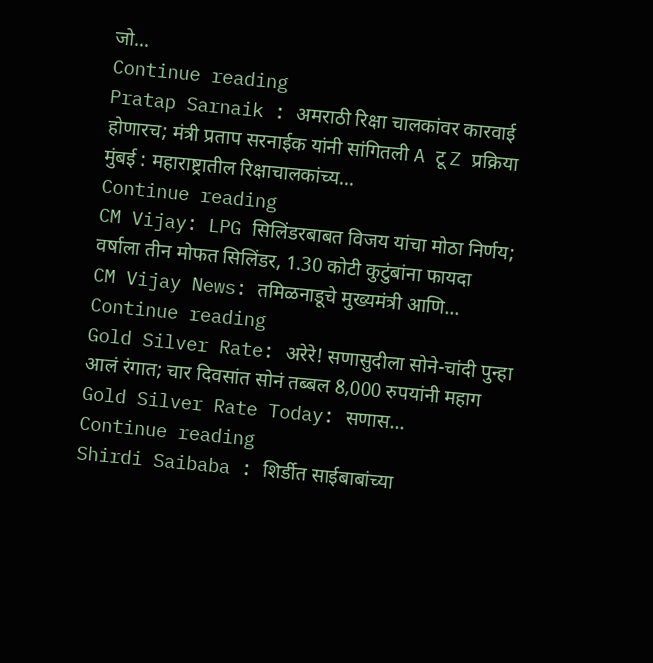जो...
Continue reading
Pratap Sarnaik : अमराठी रिक्षा चालकांवर कारवाई होणारच; मंत्री प्रताप सरनाईक यांनी सांगितली A टू Z प्रक्रिया
मुंबई : महाराष्ट्रातील रिक्षाचालकांच्य...
Continue reading
CM Vijay: LPG सिलिंडरबाबत विजय यांचा मोठा निर्णय; वर्षाला तीन मोफत सिलिंडर, 1.30 कोटी कुटुंबांना फायदा
CM Vijay News: तमिळनाडूचे मुख्यमंत्री आणि...
Continue reading
Gold Silver Rate: अरेरे! सणासुदीला सोने-चांदी पुन्हा आलं रंगात; चार दिवसांत सोनं तब्बल 8,000 रुपयांनी महाग
Gold Silver Rate Today: सणास...
Continue reading
Shirdi Saibaba : शिर्डीत साईबाबांच्या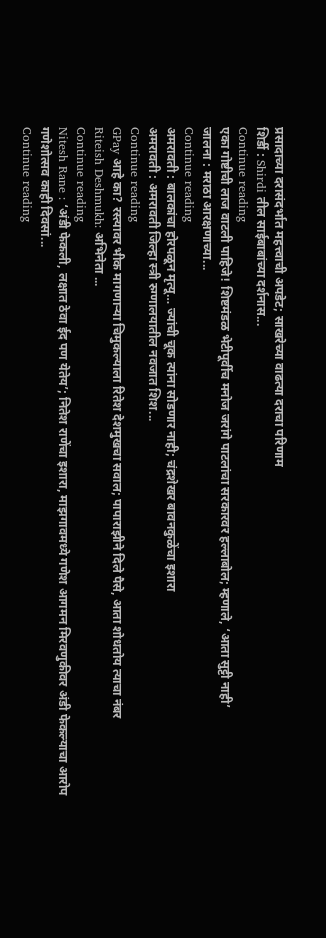प्रसादाच्या दरासंदर्भात महत्त्वाची अपडेट; साखरेच्या वाढत्या दराचा परिणाम
शिर्डी : Shirdi तील साईबाबांच्या दर्शनास...
Continue reading
एका गोष्टीची लाज वाटली पाहिजे! शिष्टमंडळ भेटीपूर्वीच मनोज जरांगे पाटलांचा सरकारवर हल्लाबोल; म्हणाले, ‘आता सुट्टी नाही’
जालना : मराठा आरक्षणाच्या...
Continue reading
अमरावती : बालकांचा होरपळून मृत्यू… ज्यांची चूक त्यांना सोडणार नाही; चंद्रशेखर बावनकुळेंचा इशारा
अमरावती : अमरावती जिल्हा स्त्री रुग्णालयातील नवजात शिश...
Continue reading
GPay आहे का? रस्त्यावर भीक मागणाऱ्या चिमुकल्याला रितेश देशमुखचा सवाल; पापाराझीने दिले पैसे, आता शोधतोय त्याचा नंबर
Riteish Deshmukh: अभिनेता ...
Continue reading
Nitesh Rane : ‘अंडी फेकली, लक्षात ठेवा ईद पण येतेय’; नितेश राणेंचा इशारा, माझगावमध्ये गणेश आगमन मिरवणुकीवर अंडी फेकल्याचा आरोप
गणेशोत्सव काही दिवसां...
Continue reading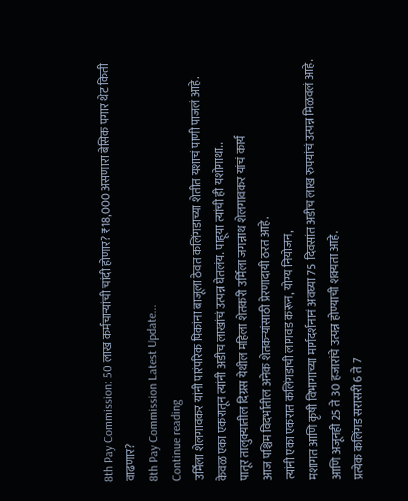8th Pay Commission: 50 लाख कर्मचाऱ्यांची चांदी होणार? ₹18,000 असणारा बेसिक पगार थेट किती वाढणार?
8th Pay Commission Latest Update...
Continue reading
उर्मिला शेलगावकर यांनी पारंपरिक पिकांना बाजूला ठेवत कलिंगडाच्या शेतीत यशाचं पाणी पाजलं आहे.
केवळ एका एकरातून त्यांनी अडीच लाखांचं उत्पन्न घेतलंय. पाहूया त्यांची ही यशोगाथा..
पातूर तालुक्यातील दिग्रस येथील महिला शेतकरी उर्मिला जगन्नाथ शेलगावकर यांचं कार्य
आज पश्चिम विदर्भातील अनेक शेतकऱ्यांसाठी प्रेरणादायी ठरत आहे.
त्यांनी एका एकरात कलिंगडाची लागवड करून, योग्य नियोजन,
मशागत आणि कृषी विभागाच्या मार्गदर्शनानं अवघ्या 75 दिवसांत अडीच लाख रुपयांचं उत्पन्न मिळवलं आहे.
आणि अजूनही 25 ते 30 हजारांचे उत्पन्न होण्याची शक्यता आहे.
प्रत्येक कलिंगड सरासरी 6 ते 7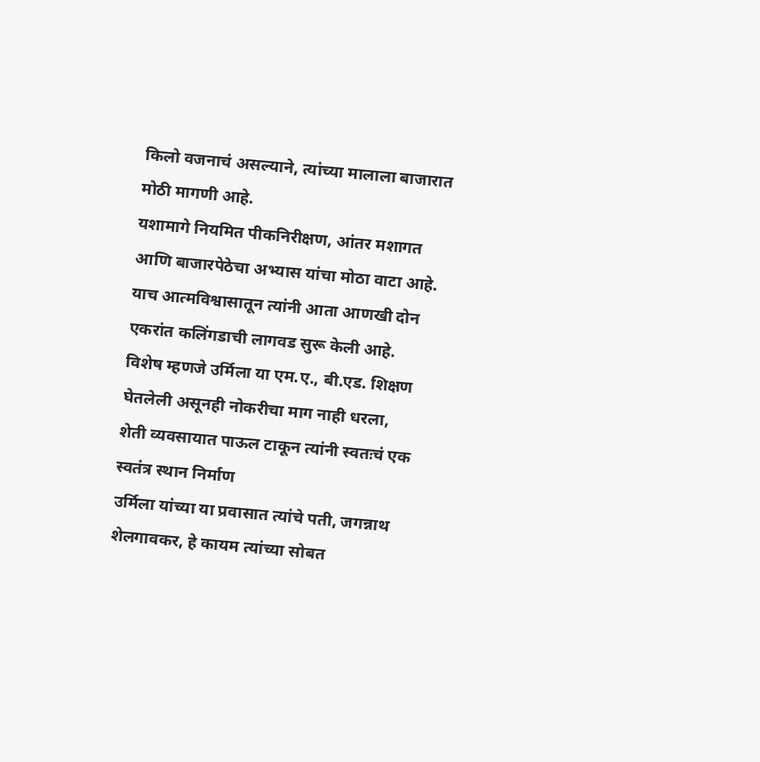किलो वजनाचं असल्याने, त्यांच्या मालाला बाजारात मोठी मागणी आहे.
यशामागे नियमित पीकनिरीक्षण, आंतर मशागत आणि बाजारपेठेचा अभ्यास यांचा मोठा वाटा आहे.
याच आत्मविश्वासातून त्यांनी आता आणखी दोन एकरांत कलिंगडाची लागवड सुरू केली आहे.
विशेष म्हणजे उर्मिला या एम.ए., बी.एड. शिक्षण घेतलेली असूनही नोकरीचा माग नाही धरला,
शेती व्यवसायात पाऊल टाकून त्यांनी स्वतःचं एक स्वतंत्र स्थान निर्माण
उर्मिला यांच्या या प्रवासात त्यांचे पती, जगन्नाथ शेलगावकर, हे कायम त्यांच्या सोबत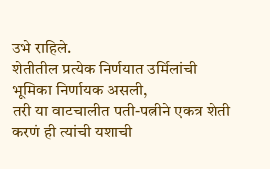उभे राहिले.
शेतीतील प्रत्येक निर्णयात उर्मिलांची भूमिका निर्णायक असली,
तरी या वाटचालीत पती-पत्नीने एकत्र शेती करणं ही त्यांची यशाची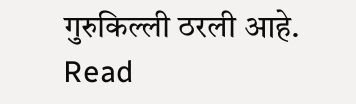गुरुकिल्ली ठरली आहे.
Read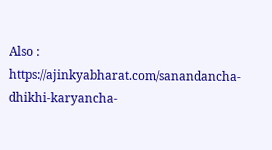Also : https://ajinkyabharat.com/sanandancha-dhikhi-karyancha-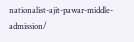nationalist-ajit-pawar-middle-admission/